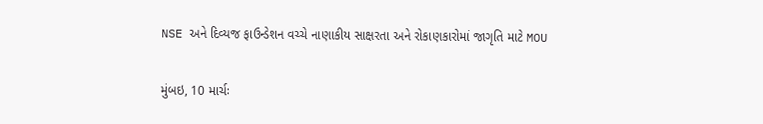NSE અને દિવ્યજ ફાઉન્ડેશન વચ્ચે નાણાકીય સાક્ષરતા અને રોકાણકારોમાં જાગૃતિ માટે MOU

મુંબઇ, 10 માર્ચઃ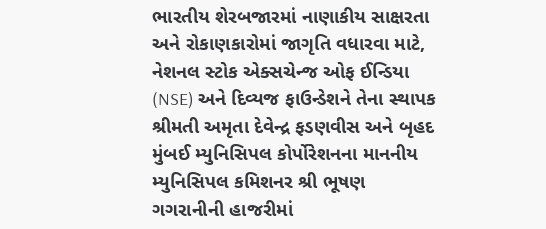ભારતીય શેરબજારમાં નાણાકીય સાક્ષરતા અને રોકાણકારોમાં જાગૃતિ વધારવા માટે, નેશનલ સ્ટોક એક્સચેન્જ ઓફ ઈન્ડિયા (NSE) અને દિવ્યજ ફાઉન્ડેશને તેના સ્થાપક શ્રીમતી અમૃતા દેવેન્દ્ર ફડણવીસ અને બૃહદ મુંબઈ મ્યુનિસિપલ કોર્પોરેશનના માનનીય મ્યુનિસિપલ કમિશનર શ્રી ભૂષણ ગગરાનીની હાજરીમાં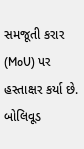સમજૂતી કરાર (MoU) પર હસ્તાક્ષર કર્યા છે. બોલિવૂડ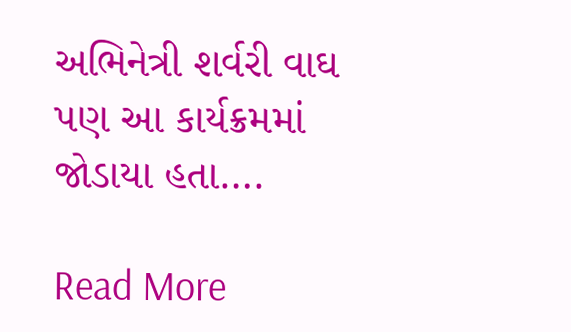અભિનેત્રી શર્વરી વાઘ પણ આ કાર્યક્રમમાં જોડાયા હતા….

Read More